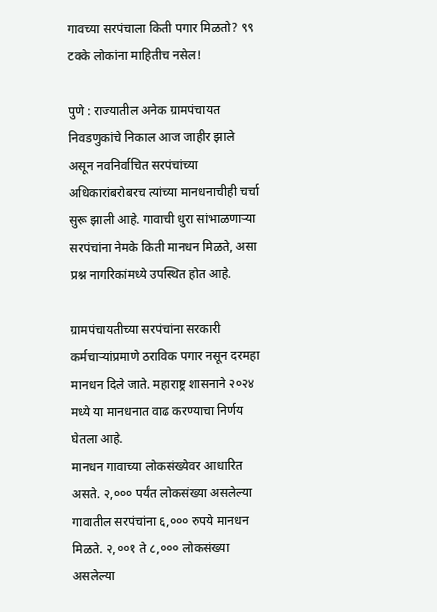गावच्या सरपंचाला किती पगार मिळतो? ९९ टक्के लोकांना माहितीच नसेल!

पुणे : राज्यातील अनेक ग्रामपंचायत निवडणुकांचे निकाल आज जाहीर झाले असून नवनिर्वाचित सरपंचांच्या अधिकारांबरोबरच त्यांच्या मानधनाचीही चर्चा सुरू झाली आहे. गावाची धुरा सांभाळणाऱ्या सरपंचांना नेमके किती मानधन मिळते, असा प्रश्न नागरिकांमध्ये उपस्थित होत आहे.

ग्रामपंचायतीच्या सरपंचांना सरकारी कर्मचाऱ्यांप्रमाणे ठराविक पगार नसून दरमहा मानधन दिले जाते. महाराष्ट्र शासनाने २०२४ मध्ये या मानधनात वाढ करण्याचा निर्णय घेतला आहे.
मानधन गावाच्या लोकसंख्येवर आधारित असते. २,००० पर्यंत लोकसंख्या असलेल्या गावातील सरपंचांना ६,००० रुपये मानधन मिळते. २,००१ ते ८,००० लोकसंख्या असलेल्या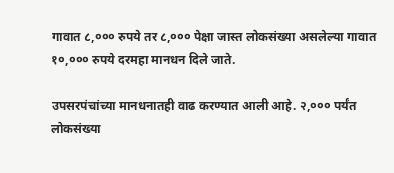गावात ८,००० रुपये तर ८,००० पेक्षा जास्त लोकसंख्या असलेल्या गावात १०,००० रुपये दरमहा मानधन दिले जाते.

उपसरपंचांच्या मानधनातही वाढ करण्यात आली आहे. २,००० पर्यंत लोकसंख्या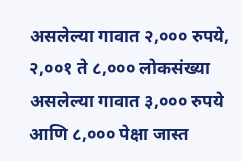असलेल्या गावात २,००० रुपये, २,००१ ते ८,००० लोकसंख्या असलेल्या गावात ३,००० रुपये आणि ८,००० पेक्षा जास्त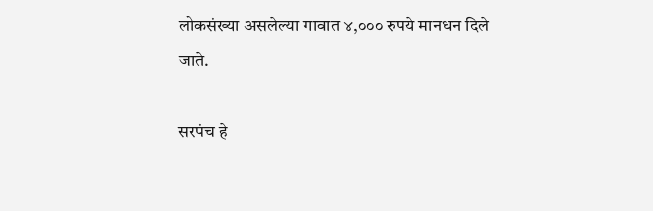लोकसंख्या असलेल्या गावात ४,००० रुपये मानधन दिले जाते.

सरपंच हे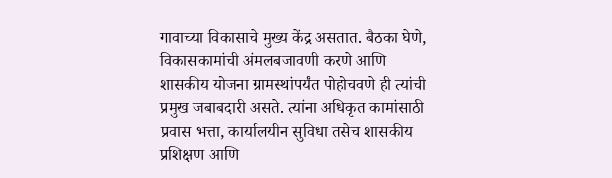गावाच्या विकासाचे मुख्य केंद्र असतात. बैठका घेणे, विकासकामांची अंमलबजावणी करणे आणि शासकीय योजना ग्रामस्थांपर्यंत पोहोचवणे ही त्यांची प्रमुख जबाबदारी असते. त्यांना अधिकृत कामांसाठी प्रवास भत्ता, कार्यालयीन सुविधा तसेच शासकीय प्रशिक्षण आणि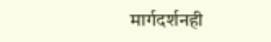मार्गदर्शनही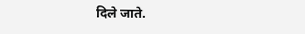दिले जाते.